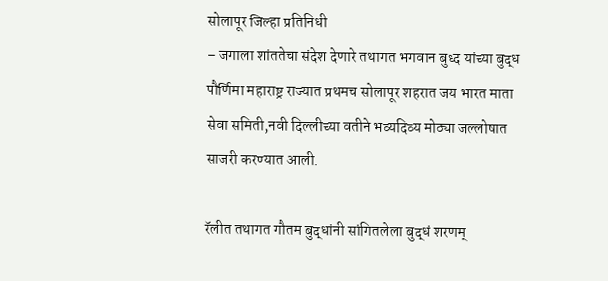सोलापूर जिल्हा प्रतिनिधी
– जगाला शांततेचा संदेश देणारे तथागत भगवान बुध्द यांच्या बुद्ध पौर्णिमा महाराष्ट्र राज्यात प्रथमच सोलापूर शहरात जय भारत माता सेवा समिती,नवी दिल्लीच्या वतीने भव्यदिव्य मोठ्या जल्लोषात साजरी करण्यात आली.

रॅलीत तथागत गौतम बुद्धांनी सांगितलेला बुद्धं शरणम्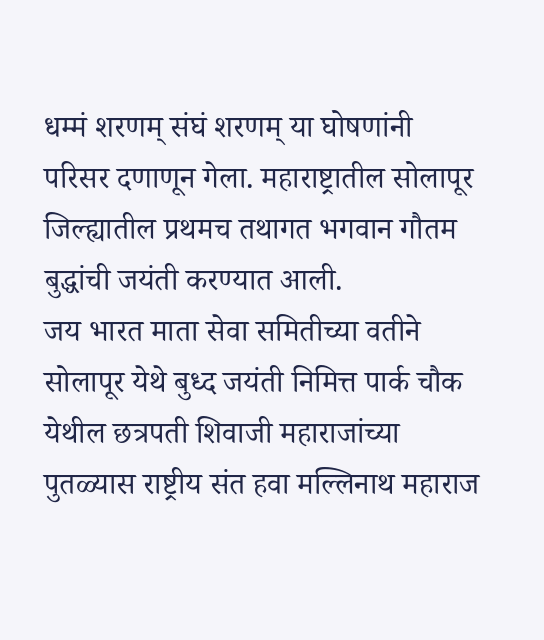धम्मं शरणम् संघं शरणम् या घोषणांनी परिसर दणाणून गेला. महाराष्ट्रातील सोलापूर जिल्ह्यातील प्रथमच तथागत भगवान गौतम बुद्धांची जयंती करण्यात आली.
जय भारत माता सेवा समितीच्या वतीने सोलापूर येथे बुध्द जयंती निमित्त पार्क चौक येथील छत्रपती शिवाजी महाराजांच्या पुतळ्यास राष्ट्रीय संत हवा मल्लिनाथ महाराज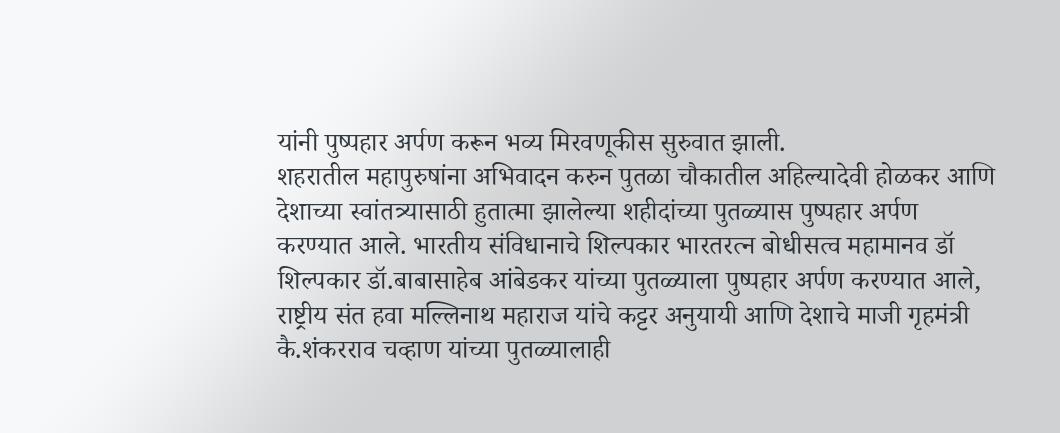यांनी पुष्पहार अर्पण करून भव्य मिरवणूकीस सुरुवात झाली.
शहरातील महापुरुषांना अभिवादन करुन पुतळा चौकातील अहिल्यादेवी होळकर आणि देशाच्या स्वांतत्र्यासाठी हुतात्मा झालेल्या शहीदांच्या पुतळ्यास पुष्पहार अर्पण करण्यात आले. भारतीय संविधानाचे शिल्पकार भारतरत्न बोधीसत्व महामानव डॉ शिल्पकार डॉ.बाबासाहेब आंबेडकर यांच्या पुतळ्याला पुष्पहार अर्पण करण्यात आले, राष्ट्रीय संत हवा मल्लिनाथ महाराज यांचे कट्टर अनुयायी आणि देशाचे माजी गृहमंत्री कै.शंकरराव चव्हाण यांच्या पुतळ्यालाही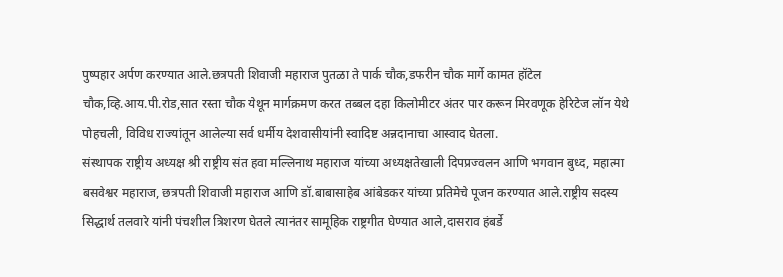पुष्पहार अर्पण करण्यात आले.छत्रपती शिवाजी महाराज पुतळा ते पार्क चौक,डफरीन चौक मार्गे कामत हॉटेल चौक,व्हि.आय.पी.रोड,सात रस्ता चौक येथून मार्गक्रमण करत तब्बल दहा किलोमीटर अंतर पार करून मिरवणूक हेरिटेज लॉन येथे पोहचली, विविध राज्यांतून आलेल्या सर्व धर्मीय देशवासीयांनी स्वादिष्ट अन्नदानाचा आस्वाद घेतला.
संस्थापक राष्ट्रीय अध्यक्ष श्री राष्ट्रीय संत हवा मल्लिनाथ महाराज यांच्या अध्यक्षतेखाली दिपप्रज्वलन आणि भगवान बुध्द, महात्मा बसवेश्वर महाराज, छत्रपती शिवाजी महाराज आणि डॉ.बाबासाहेब आंबेडकर यांच्या प्रतिमेचे पूजन करण्यात आले.राष्ट्रीय सदस्य सिद्धार्थ तलवारे यांनी पंचशील त्रिशरण घेतले त्यानंतर सामूहिक राष्ट्रगीत घेण्यात आले,दासराव हंबर्डे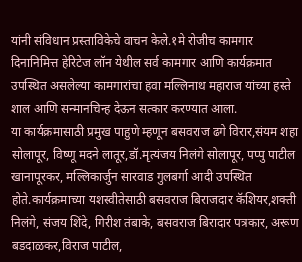यांनी संविधान प्रस्ताविकेचे वाचन केले.१मे रोजीच कामगार दिनानिमित्त हेरिटेज लॉन येथील सर्व कामगार आणि कार्यक्रमात उपस्थित असलेल्या कामगारांचा हवा मल्लिनाथ महाराज यांच्या हस्ते शाल आणि सन्मानचिन्ह देऊन सत्कार करण्यात आला.
या कार्यक्रमासाठी प्रमुख पाहुणे म्हणून बसवराज ढगे विरार,संयम शहा सोलापूर, विष्णू मदने लातूर,डॉ.मृत्यंजय निलंगे सोलापूर, पप्पु पाटील खानापूरकर, मल्लिकार्जुन सारवाड गुलबर्गा आदी उपस्थित होते.कार्यक्रमाच्या यशस्वीतेसाठी बसवराज बिराजदार कॅशियर,शक्ती निलंगे, संजय शिंदे, गिरीश तंबाके, बसवराज बिरादार पत्रकार, अरूण बडदाळकर,विराज पाटील,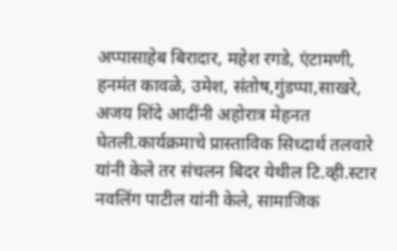अप्पासाहेब बिरादार, महेश रगडे, एंटामणी, हनमंत कावळे, उमेश, संतोष,गुंडप्पा,साखरे, अजय शिंदे आदींनी अहोरात्र मेहनत घेतली.कार्यक्रमाचे प्रास्ताविक सिध्दार्थ तलवारे यांनी केले तर संचलन बिदर येथील टि.व्ही.स्टार नवलिंग पाटील यांनी केले, सामाजिक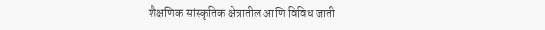शैक्षणिक सांस्कृतिक क्षेत्रातील आणि विविध जाती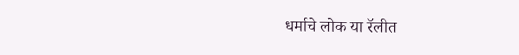धर्माचे लोक या रॅलीत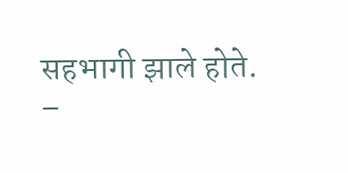सहभागी झाले होते.
–